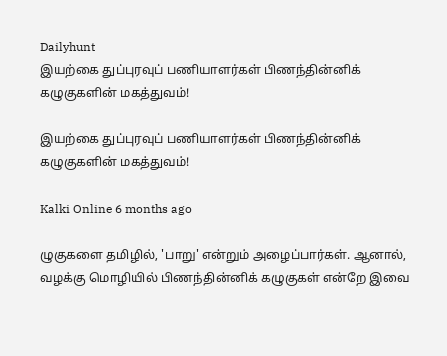Dailyhunt
இயற்கை துப்புரவுப் பணியாளர்கள் பிணந்தின்னிக் கழுகுகளின் மகத்துவம்!

இயற்கை துப்புரவுப் பணியாளர்கள் பிணந்தின்னிக் கழுகுகளின் மகத்துவம்!

Kalki Online 6 months ago

ழுகுகளை தமிழில், 'பாறு' என்றும் அழைப்பார்கள். ஆனால், வழக்கு மொழியில் பிணந்தின்னிக் கழுகுகள் என்றே இவை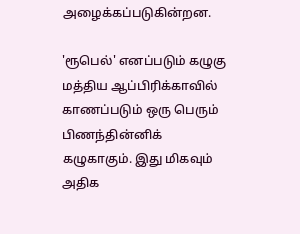அழைக்கப்படுகின்றன.

'ரூபெல்' எனப்படும் கழுகு மத்திய ஆப்பிரிக்காவில் காணப்படும் ஒரு பெரும் பிணந்தின்னிக் கழுகாகும். இது மிகவும் அதிக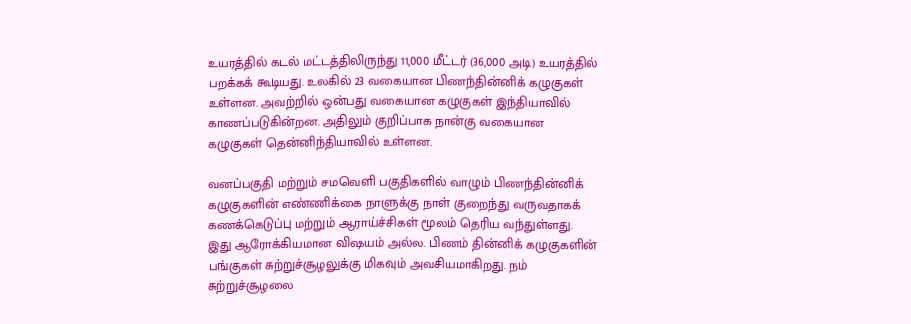உயரத்தில் கடல் மட்டத்திலிருந்து 11,000 மீட்டர் (36,000 அடி) உயரத்தில் பறக்கக் கூடியது. உலகில் 23 வகையான பிணந்தின்னிக் கழுகுகள் உள்ளன. அவற்றில் ஒன்பது வகையான கழுகுகள் இந்தியாவில் காணப்படுகின்றன. அதிலும் குறிப்பாக நான்கு வகையான கழுகுகள் தென்னிந்தியாவில் உள்ளன.

வனப்பகுதி மற்றும் சமவெளி பகுதிகளில் வாழும் பிணந்தின்னிக் கழுகுகளின் எண்ணிக்கை நாளுக்கு நாள் குறைந்து வருவதாகக் கணக்கெடுப்பு மற்றும் ஆராய்ச்சிகள் மூலம் தெரிய வந்துள்ளது. இது ஆரோக்கியமான விஷயம் அல்ல. பிணம் தின்னிக் கழுகுகளின் பங்குகள் சுற்றுச்சூழலுக்கு மிகவும் அவசியமாகிறது. நம் சுற்றுச்சூழலை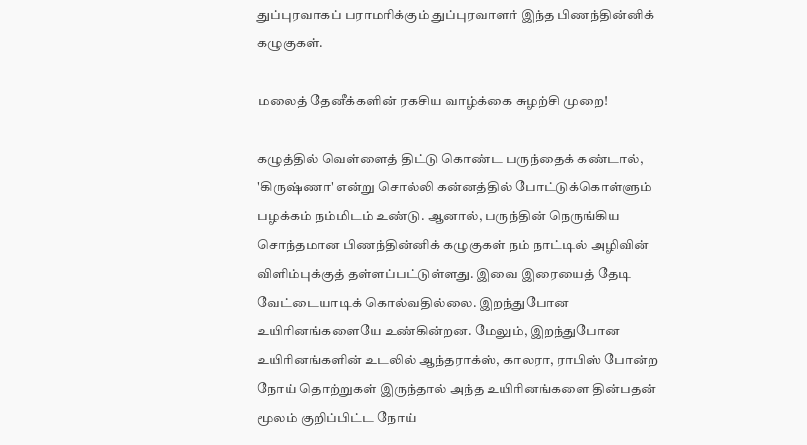துப்புரவாகப் பராமரிக்கும் துப்புரவாளர் இந்த பிணந்தின்னிக் கழுகுகள்.

மலைத் தேனீக்களின் ரகசிய வாழ்க்கை சுழற்சி முறை!

கழுத்தில் வெள்ளைத் திட்டு கொண்ட பருந்தைக் கண்டால், 'கிருஷ்ணா' என்று சொல்லி கன்னத்தில் போட்டுக்கொள்ளும் பழக்கம் நம்மிடம் உண்டு. ஆனால், பருந்தின் நெருங்கிய சொந்தமான பிணந்தின்னிக் கழுகுகள் நம் நாட்டில் அழிவின் விளிம்புக்குத் தள்ளப்பட்டுள்ளது. இவை இரையைத் தேடி வேட்டையாடிக் கொல்வதில்லை. இறந்துபோன உயிரினங்களையே உண்கின்றன. மேலும், இறந்துபோன உயிரினங்களின் உடலில் ஆந்தராக்ஸ், காலரா, ராபிஸ் போன்ற நோய் தொற்றுகள் இருந்தால் அந்த உயிரினங்களை தின்பதன் மூலம் குறிப்பிட்ட நோய்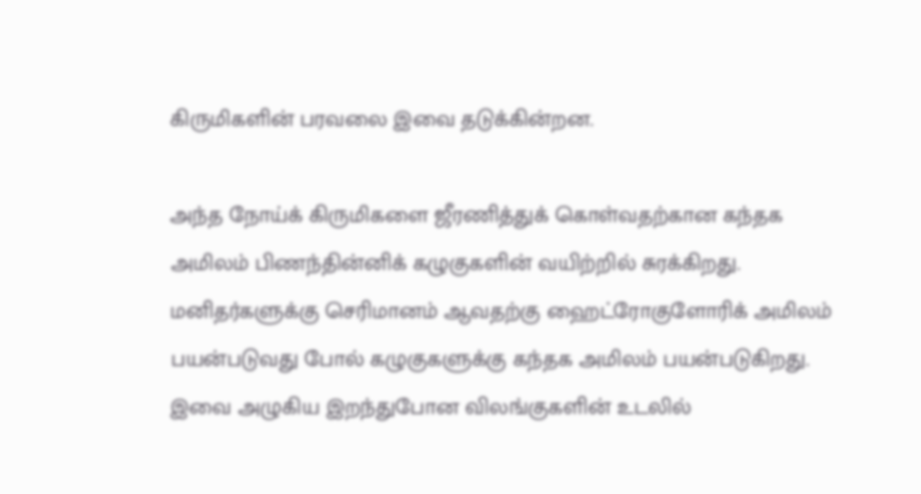கிருமிகளின் பரவலை இவை தடுக்கின்றன.

அந்த நோய்க் கிருமிகளை ஜீரணித்துக் கொள்வதற்கான கந்தக அமிலம் பிணந்தின்னிக் கழுகுகளின் வயிற்றில் சுரக்கிறது. மனிதர்களுக்கு செரிமானம் ஆவதற்கு ஹைட்ரோகுளோரிக் அமிலம் பயன்படுவது போல் கழுகுகளுக்கு கந்தக அமிலம் பயன்படுகிறது. இவை அழுகிய இறந்துபோன விலங்குகளின் உடலில்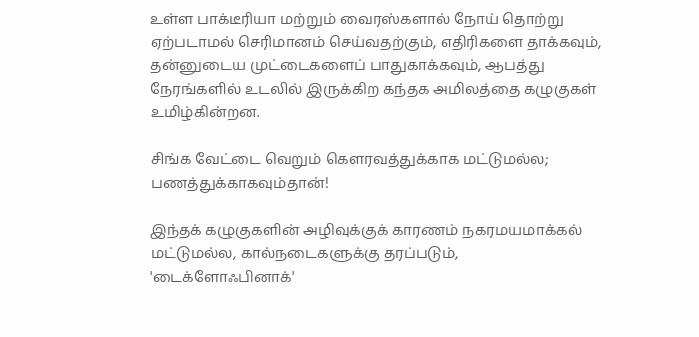உள்ள பாக்டீரியா மற்றும் வைரஸ்களால் நோய் தொற்று ஏற்படாமல் செரிமானம் செய்வதற்கும், எதிரிகளை தாக்கவும், தன்னுடைய முட்டைகளைப் பாதுகாக்கவும், ஆபத்து நேரங்களில் உடலில் இருக்கிற கந்தக அமிலத்தை கழுகுகள் உமிழ்கின்றன.

சிங்க வேட்டை வெறும் கௌரவத்துக்காக மட்டுமல்ல; பணத்துக்காகவும்தான்!

இந்தக் கழுகுகளின் அழிவுக்குக் காரணம் நகரமயமாக்கல் மட்டுமல்ல, கால்நடைகளுக்கு தரப்படும், 'டைக்ளோஃபினாக்'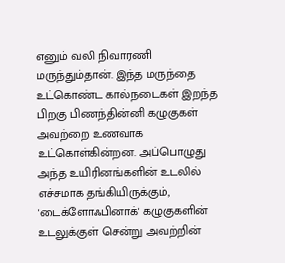எனும் வலி நிவாரணி மருந்தும்தான். இந்த மருந்தை உட்கொண்ட கால்நடைகள் இறந்த பிறகு பிணந்தின்னி கழுகுகள் அவற்றை உணவாக உட்கொள்கின்றன. அப்பொழுது அந்த உயிரினங்களின் உடலில் எச்சமாக தங்கியிருக்கும், 'டைக்ளோஃபினாக்' கழுகுகளின் உடலுக்குள் சென்று அவற்றின்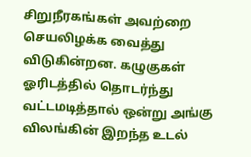சிறுநீரகங்கள் அவற்றை செயலிழக்க வைத்து விடுகின்றன. கழுகுகள் ஓரிடத்தில் தொடர்ந்து வட்டமடித்தால் ஒன்று அங்கு விலங்கின் இறந்த உடல்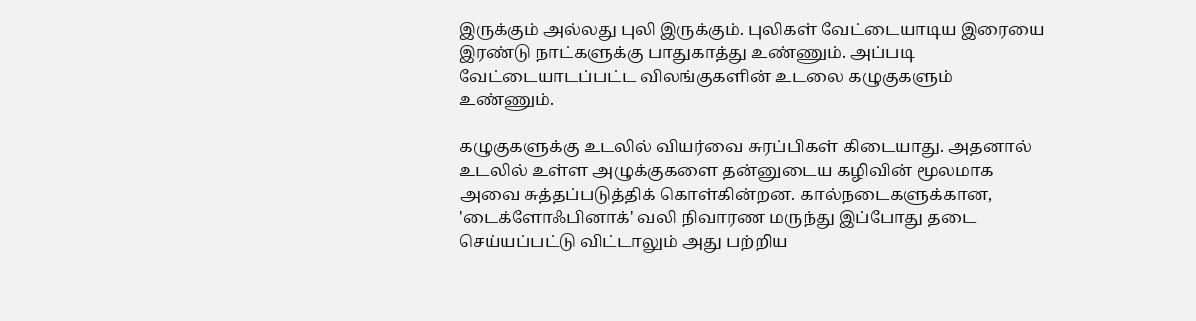இருக்கும் அல்லது புலி இருக்கும். புலிகள் வேட்டையாடிய இரையை இரண்டு நாட்களுக்கு பாதுகாத்து உண்ணும். அப்படி வேட்டையாடப்பட்ட விலங்குகளின் உடலை கழுகுகளும் உண்ணும்.

கழுகுகளுக்கு உடலில் வியர்வை சுரப்பிகள் கிடையாது. அதனால் உடலில் உள்ள அழுக்குகளை தன்னுடைய கழிவின் மூலமாக அவை சுத்தப்படுத்திக் கொள்கின்றன. கால்நடைகளுக்கான, 'டைக்ளோஃபினாக்' வலி நிவாரண மருந்து இப்போது தடை செய்யப்பட்டு விட்டாலும் அது பற்றிய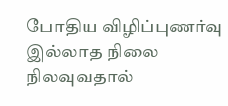போதிய விழிப்புணர்வு இல்லாத நிலை நிலவுவதால்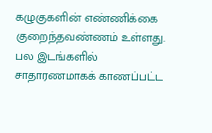கழுகுகளின் எண்ணிக்கை குறைந்தவண்ணம் உள்ளது. பல இடங்களில் சாதாரணமாகக் காணப்பட்ட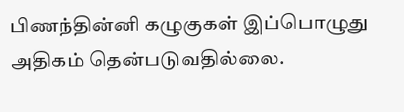பிணந்தின்னி கழுகுகள் இப்பொழுது அதிகம் தென்படுவதில்லை.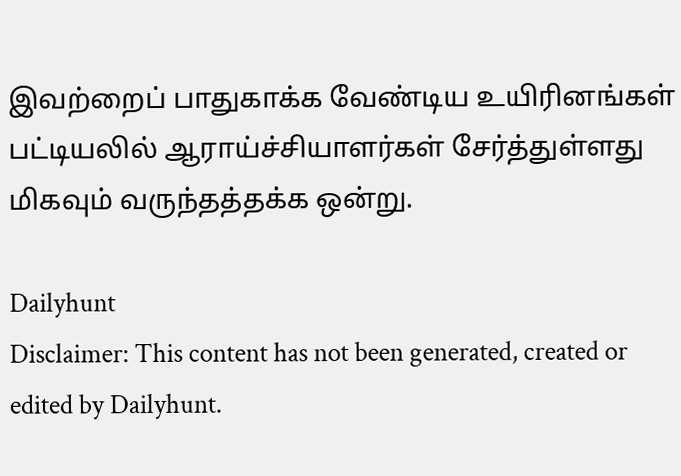இவற்றைப் பாதுகாக்க வேண்டிய உயிரினங்கள் பட்டியலில் ஆராய்ச்சியாளர்கள் சேர்த்துள்ளது மிகவும் வருந்தத்தக்க ஒன்று.

Dailyhunt
Disclaimer: This content has not been generated, created or edited by Dailyhunt.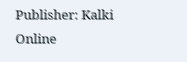Publisher: Kalki Online